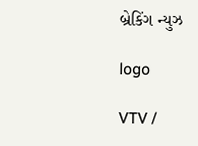બ્રેકિંગ ન્યુઝ

logo

VTV /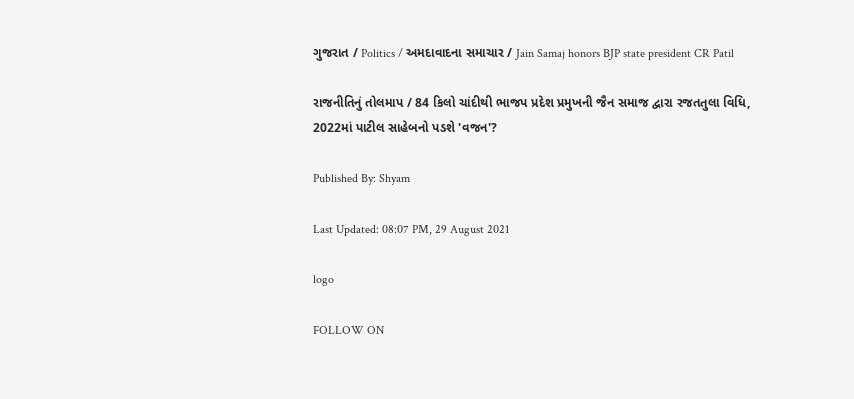ગુજરાત / Politics / અમદાવાદના સમાચાર / Jain Samaj honors BJP state president CR Patil

રાજનીતિનું તોલમાપ / 84 કિલો ચાંદીથી ભાજપ પ્રદેશ પ્રમુખની જૈન સમાજ દ્વારા રજતતુલા વિધિ, 2022માં પાટીલ સાહેબનો પડશે 'વજન'?

Published By: Shyam

Last Updated: 08:07 PM, 29 August 2021

logo

FOLLOW ON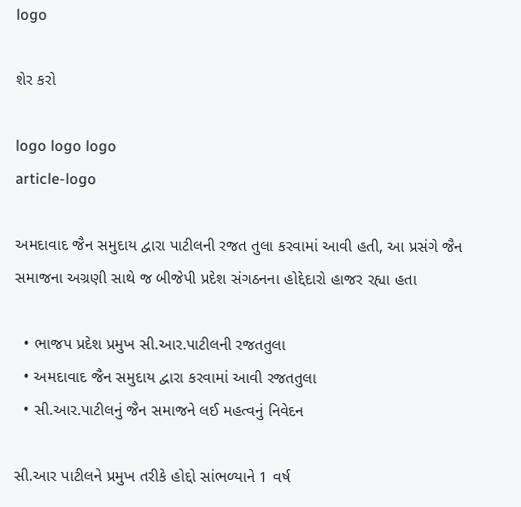logo

શેર કરો

logo logo logo
article-logo

અમદાવાદ જૈન સમુદાય દ્વારા પાટીલની રજત તુલા કરવામાં આવી હતી, આ પ્રસંગે જૈન સમાજના અગ્રણી સાથે જ બીજેપી પ્રદેશ સંગઠનના હોદ્દેદારો હાજર રહ્યા હતા

  • ભાજપ પ્રદેશ પ્રમુખ સી.આર.પાટીલની રજતતુલા
  • અમદાવાદ જૈન સમુદાય દ્વારા કરવામાં આવી રજતતુલા
  • સી.આર.પાટીલનું જૈન સમાજને લઈ મહત્વનું નિવેદન

સી.આર પાટીલને પ્રમુખ તરીકે હોદ્દો સાંભળ્યાને 1 વર્ષ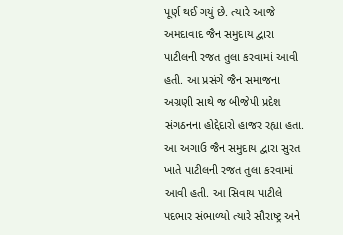પૂર્ણ થઈ ગયું છે. ત્યારે આજે અમદાવાદ જૈન સમુદાય દ્વારા પાટીલની રજત તુલા કરવામાં આવી હતી. આ પ્રસંગે જૈન સમાજના અગ્રણી સાથે જ બીજેપી પ્રદેશ સંગઠનના હોદ્દેદારો હાજર રહ્યા હતા. આ અગાઉ જૈન સમુદાય દ્વારા સુરત ખાતે પાટીલની રજત તુલા કરવામાં આવી હતી. આ સિવાય પાટીલે પદભાર સંભાળ્યો ત્યારે સૌરાષ્ટ્ર અને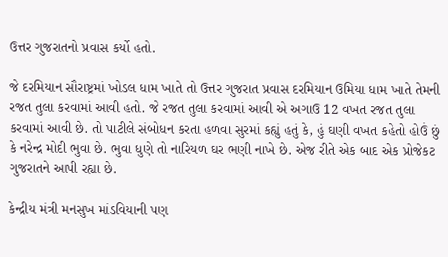ઉત્તર ગુજરાતનો પ્રવાસ કર્યો હતો.

જે દરમિયાન સૌરાષ્ટ્રમાં ખોડલ ધામ ખાતે તો ઉત્તર ગુજરાત પ્રવાસ દરમિયાન ઉમિયા ધામ ખાતે તેમની રજત તુલા કરવામાં આવી હતો. જે રજત તુલા કરવામાં આવી એ અગાઉ 12 વખત રજત તુલા કરવામાં આવી છે. તો પાટીલે સંબોધન કરતા હળવા સુરમાં કહ્યું હતું કે, હું ઘણી વખત કહેતો હોઉં છું કે નરેન્દ્ર મોદી ભુવા છે. ભુવા ધુણે તો નારિયળ ઘર ભણી નાખે છે. એજ રીતે એક બાદ એક પ્રોજેકટ ગુજરાતને આપી રહ્યા છે.

કેન્દ્રીય મંત્રી મનસુખ માંડવિયાની પણ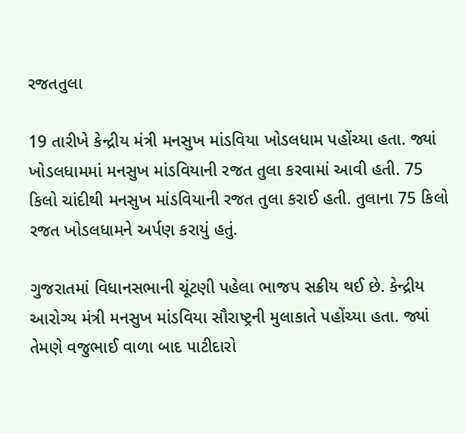રજતતુલા

19 તારીખે કેન્દ્રીય મંત્રી મનસુખ માંડવિયા ખોડલધામ પહોંચ્યા હતા. જ્યાં ખોડલધામમાં મનસુખ માંડવિયાની રજત તુલા કરવામાં આવી હતી. 75 કિલો ચાંદીથી મનસુખ માંડવિયાની રજત તુલા કરાઈ હતી. તુલાના 75 કિલો રજત ખોડલધામને અર્પણ કરાયું હતું.

ગુજરાતમાં વિધાનસભાની ચૂંટણી પહેલા ભાજપ સક્રીય થઈ છે. કેન્દ્રીય આરોગ્ય મંત્રી મનસુખ માંડવિયા સૌરાષ્ટ્રની મુલાકાતે પહોંચ્યા હતા. જ્યાં તેમણે વજુભાઈ વાળા બાદ પાટીદારો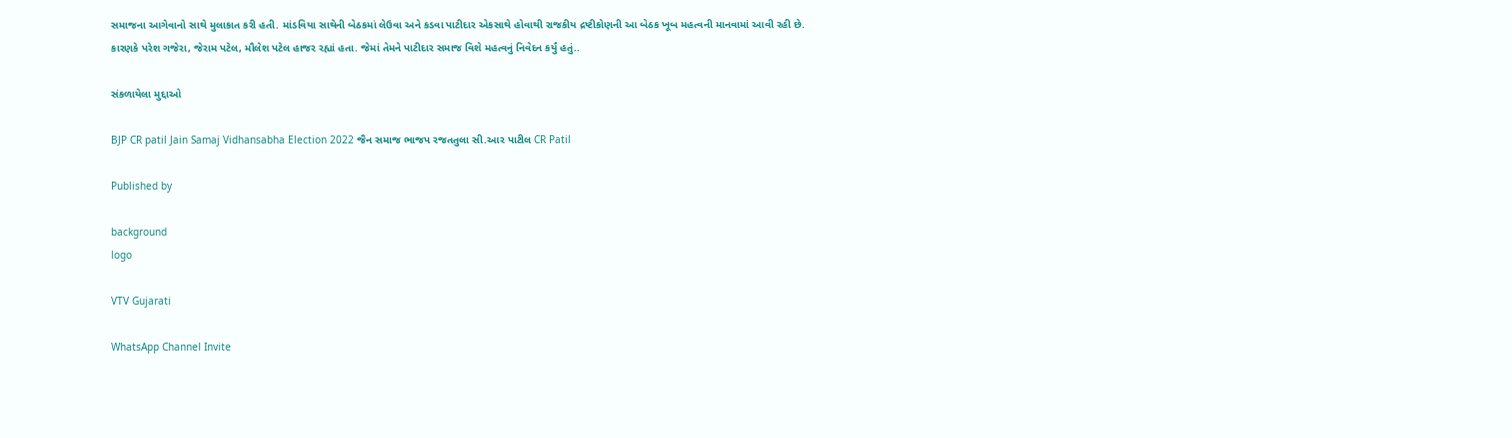સમાજના આગેવાનો સાથે મુલાકાત કરી હતી. માંડવિયા સાથેની બેઠકમાં લેઉવા અને કડવા પાટીદાર એકસાથે હોવાથી રાજકીય દ્રષ્ટીકોણની આ બેઠક ખૂબ મહત્વની માનવામાં આવી રહી છે. કારણકે પરેશ ગજેરા, જેરામ પટેલ, મૌલેશ પટેલ હાજર રહ્યાં હતા. જેમાં તેમને પાટીદાર સમાજ વિશે મહત્વનું નિવેદન કર્યું હતું..

સંકળાયેલા મુદ્દાઓ

BJP CR patil Jain Samaj Vidhansabha Election 2022 જૈન સમાજ ભાજપ રજતતુલા સી.આર પાટીલ CR Patil

Published by

background
logo

VTV Gujarati

WhatsApp Channel Invite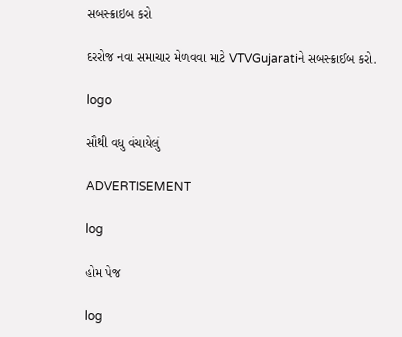સબસ્ક્રાઇબ કરો

દરરોજ નવા સમાચાર મેળવવા માટે VTVGujaratiને સબસ્ક્રાઈબ કરો.

logo

સૌથી વધુ વંચાયેલું

ADVERTISEMENT

log

હોમ પેજ

log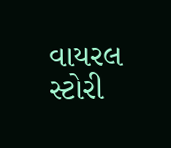વાયરલ સ્ટોરી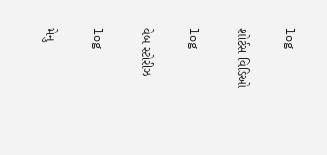log

શોર્ટસ વિડિઓ

log

વેબ સ્ટોરીઝ

log

મેનુ